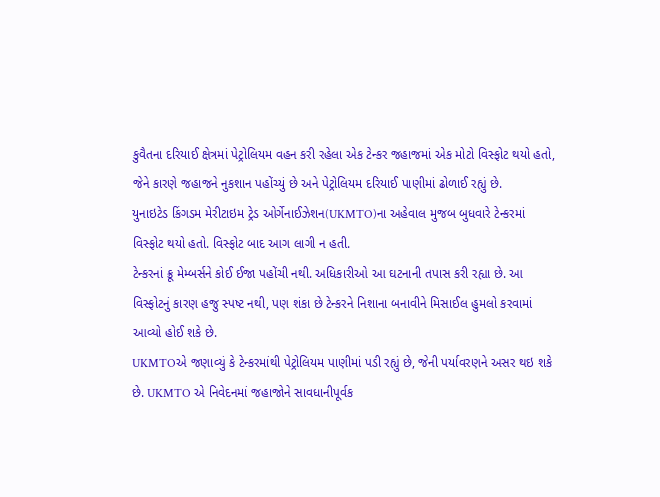કુવૈતના દરિયાઈ ક્ષેત્રમાં પેટ્રોલિયમ વહન કરી રહેલા એક ટેન્કર જહાજમાં એક મોટો વિસ્ફોટ થયો હતો,
જેને કારણે જહાજને નુકશાન પહોંચ્યું છે અને પેટ્રોલિયમ દરિયાઈ પાણીમાં ઢોળાઈ રહ્યું છે.
યુનાઇટેડ કિંગડમ મેરીટાઇમ ટ્રેડ ઓર્ગેનાઈઝેશન(UKMTO)ના અહેવાલ મુજબ બુધવારે ટેન્કરમાં
વિસ્ફોટ થયો હતો. વિસ્ફોટ બાદ આગ લાગી ન હતી.
ટેન્કરનાં ક્રૂ મેમ્બર્સને કોઈ ઈજા પહોંચી નથી. અધિકારીઓ આ ઘટનાની તપાસ કરી રહ્યા છે. આ
વિસ્ફોટનું કારણ હજુ સ્પષ્ટ નથી, પણ શંકા છે ટેન્કરને નિશાના બનાવીને મિસાઈલ હુમલો કરવામાં
આવ્યો હોઈ શકે છે.
UKMTOએ જણાવ્યું કે ટેન્કરમાંથી પેટ્રોલિયમ પાણીમાં પડી રહ્યું છે, જેની પર્યાવરણને અસર થઇ શકે
છે. UKMTO એ નિવેદનમાં જહાજોને સાવધાનીપૂર્વક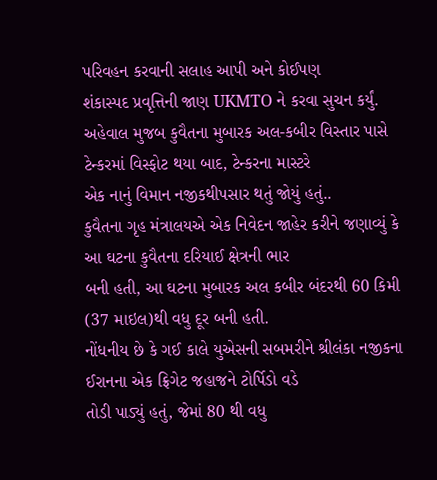પરિવહન કરવાની સલાહ આપી અને કોઈપણ
શંકાસ્પદ પ્રવૃત્તિની જાણ UKMTO ને કરવા સુચન કર્યું.
અહેવાલ મુજબ કુવૈતના મુબારક અલ-કબીર વિસ્તાર પાસે ટેન્કરમાં વિસ્ફોટ થયા બાદ, ટેન્કરના માસ્ટરે
એક નાનું વિમાન નજીકથીપસાર થતું જોયું હતું..
કુવૈતના ગૃહ મંત્રાલયએ એક નિવેદન જાહેર કરીને જણાવ્યું કે આ ઘટના કુવૈતના દરિયાઈ ક્ષેત્રની ભાર
બની હતી, આ ઘટના મુબારક અલ કબીર બંદરથી 60 કિમી (37 માઇલ)થી વધુ દૂર બની હતી.
નોંધનીય છે કે ગઈ કાલે યુએસની સબમરીને શ્રીલંકા નજીકના ઈરાનના એક ફ્રિગેટ જહાજને ટોર્પિડો વડે
તોડી પાડ્યું હતું, જેમાં 80 થી વધુ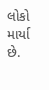લોકો માર્યા છે.